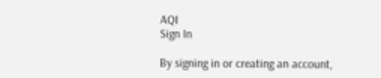AQI
Sign In

By signing in or creating an account,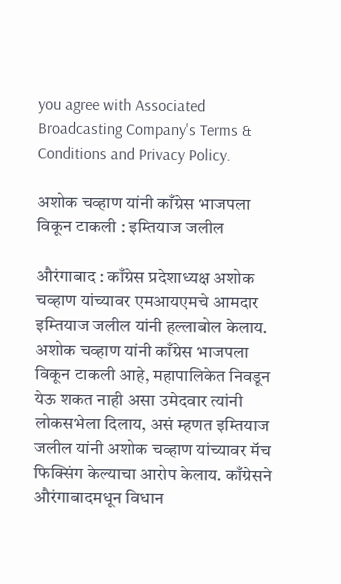you agree with Associated Broadcasting Company's Terms & Conditions and Privacy Policy.

अशोक चव्हाण यांनी काँग्रेस भाजपला विकून टाकली : इम्तियाज जलील

औरंगाबाद : काँग्रेस प्रदेशाध्यक्ष अशोक चव्हाण यांच्यावर एमआयएमचे आमदार इम्तियाज जलील यांनी हल्लाबोल केलाय. अशोक चव्हाण यांनी काँग्रेस भाजपला विकून टाकली आहे, महापालिकेत निवडून येऊ शकत नाही असा उमेदवार त्यांनी लोकसभेला दिलाय, असं म्हणत इम्तियाज जलील यांनी अशोक चव्हाण यांच्यावर मॅच फिक्सिंग केल्याचा आरोप केलाय. काँग्रेसने औरंगाबादमधून विधान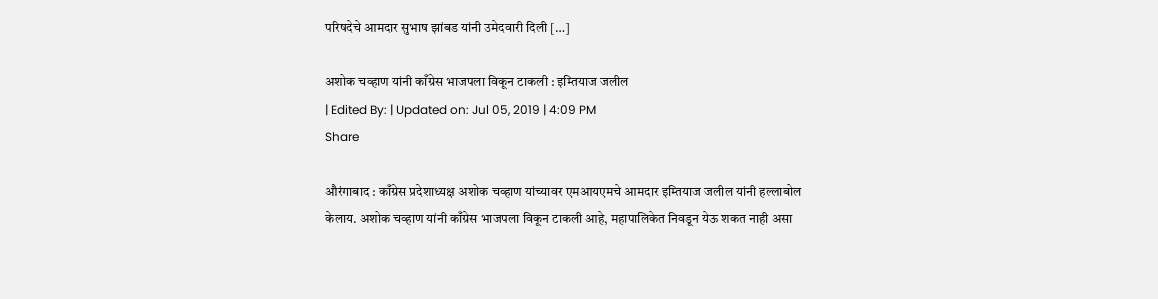परिषदेचे आमदार सुभाष झांबड यांनी उमेदवारी दिली […]

अशोक चव्हाण यांनी काँग्रेस भाजपला विकून टाकली : इम्तियाज जलील
| Edited By: | Updated on: Jul 05, 2019 | 4:09 PM
Share

औरंगाबाद : काँग्रेस प्रदेशाध्यक्ष अशोक चव्हाण यांच्यावर एमआयएमचे आमदार इम्तियाज जलील यांनी हल्लाबोल केलाय. अशोक चव्हाण यांनी काँग्रेस भाजपला विकून टाकली आहे, महापालिकेत निवडून येऊ शकत नाही असा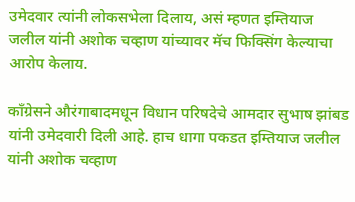उमेदवार त्यांनी लोकसभेला दिलाय, असं म्हणत इम्तियाज जलील यांनी अशोक चव्हाण यांच्यावर मॅच फिक्सिंग केल्याचा आरोप केलाय.

काँग्रेसने औरंगाबादमधून विधान परिषदेचे आमदार सुभाष झांबड यांनी उमेदवारी दिली आहे. हाच धागा पकडत इम्तियाज जलील यांनी अशोक चव्हाण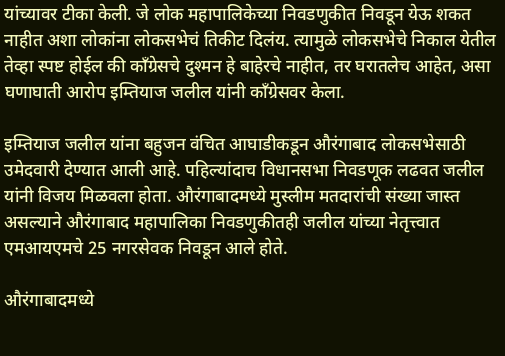यांच्यावर टीका केली. जे लोक महापालिकेच्या निवडणुकीत निवडून येऊ शकत नाहीत अशा लोकांना लोकसभेचं तिकीट दिलंय. त्यामुळे लोकसभेचे निकाल येतील तेव्हा स्पष्ट होईल की काँग्रेसचे दुश्मन हे बाहेरचे नाहीत, तर घरातलेच आहेत, असा घणाघाती आरोप इम्तियाज जलील यांनी काँग्रेसवर केला.

इम्तियाज जलील यांना बहुजन वंचित आघाडीकडून औरंगाबाद लोकसभेसाठी उमेदवारी देण्यात आली आहे. पहिल्यांदाच विधानसभा निवडणूक लढवत जलील यांनी विजय मिळवला होता. औरंगाबादमध्ये मुस्लीम मतदारांची संख्या जास्त असल्याने औरंगाबाद महापालिका निवडणुकीतही जलील यांच्या नेतृत्त्वात एमआयएमचे 25 नगरसेवक निवडून आले होते.

औरंगाबादमध्ये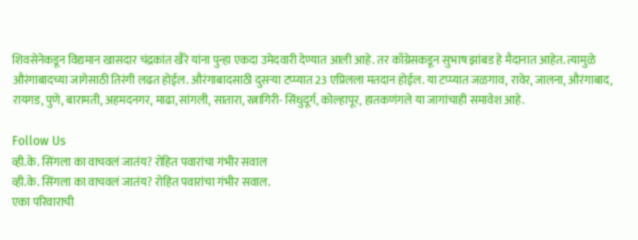शिवसेनेकडून विद्यमान खासदार चंद्रकांत खैरे यांना पुन्हा एकदा उमेदवारी देण्यात आली आहे. तर काँग्रेसकडून सुभाष झांबड हे मैदानात आहेत. त्यामुळे औरंगाबादच्या जागेसाठी तिरंगी लढत होईल. औरंगाबादसाठी दुसऱ्या टप्प्यात 23 एप्रिलला मतदान होईल. या टप्प्यात जळगाव, रावेर, जालना, औरंगाबाद, रायगड, पुणे, बारामती, अहमदनगर, माढा, सांगली, सातारा, रत्नागिरी- सिंधुदूर्ग, कोल्हापूर, हातकणंगले या जागांचाही समावेश आहे.

Follow Us
व्ही.के. सिंगला का वाचवलं जातंय? रोहित पवारांचा गंभीर सवाल
व्ही.के. सिंगला का वाचवलं जातंय? रोहित पवारांचा गंभीर सवाल.
एका परिवाराची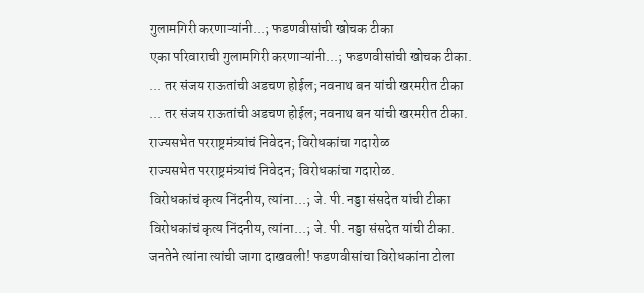गुलामगिरी करणाऱ्यांनी...; फडणवीसांची खोचक टीका
एका परिवाराची गुलामगिरी करणाऱ्यांनी...; फडणवीसांची खोचक टीका.
... तर संजय राऊतांची अडचण होईल; नवनाथ बन यांची खरमरीत टीका
... तर संजय राऊतांची अडचण होईल; नवनाथ बन यांची खरमरीत टीका.
राज्यसभेत परराष्ट्रमंत्र्यांचं निवेदन; विरोधकांचा गदारोळ
राज्यसभेत परराष्ट्रमंत्र्यांचं निवेदन; विरोधकांचा गदारोळ.
विरोधकांचं कृत्य निंदनीय, त्यांना...; जे. पी. नड्डा संसदेत यांची टीका
विरोधकांचं कृत्य निंदनीय, त्यांना...; जे. पी. नड्डा संसदेत यांची टीका.
जनतेने त्यांना त्यांची जागा दाखवली! फडणवीसांचा विरोधकांना टोला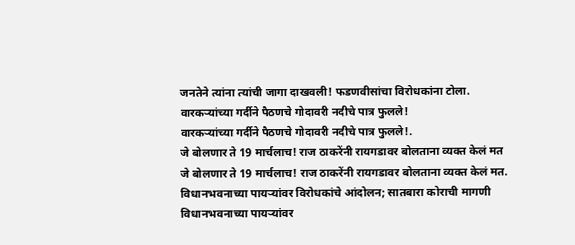जनतेने त्यांना त्यांची जागा दाखवली! फडणवीसांचा विरोधकांना टोला.
वारकऱ्यांच्या गर्दीने पैठणचे गोदावरी नदीचे पात्र फुलले!
वारकऱ्यांच्या गर्दीने पैठणचे गोदावरी नदीचे पात्र फुलले!.
जे बोलणार ते 19 मार्चलाच! राज ठाकरेंनी रायगडावर बोलताना व्यक्त केलं मत
जे बोलणार ते 19 मार्चलाच! राज ठाकरेंनी रायगडावर बोलताना व्यक्त केलं मत.
विधानभवनाच्या पायऱ्यांवर विरोधकांचे आंदोलन; सातबारा कोराची मागणी
विधानभवनाच्या पायऱ्यांवर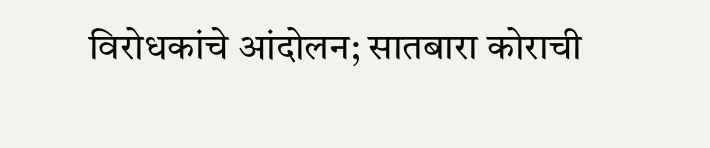विरोधकांचे आंदोलन; सातबारा कोराची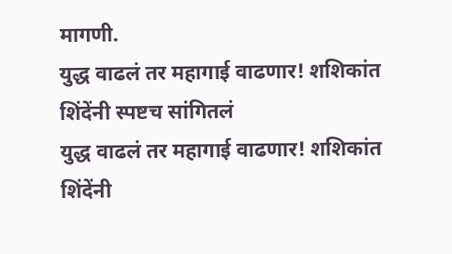मागणी.
युद्ध वाढलं तर महागाई वाढणार! शशिकांत शिंदेंनी स्पष्टच सांगितलं
युद्ध वाढलं तर महागाई वाढणार! शशिकांत शिंदेंनी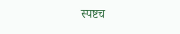स्पष्टच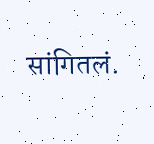सांगितलं.